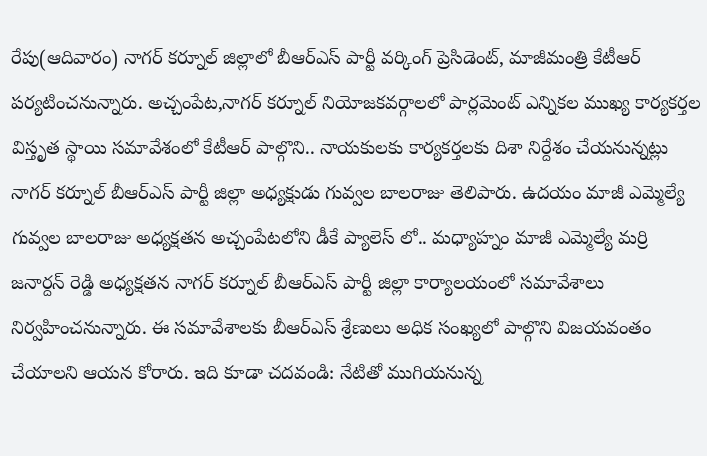రేపు(ఆదివారం) నాగర్ కర్నూల్ జిల్లాలో బీఆర్ఎస్ పార్టీ వర్కింగ్ ప్రెసిడెంట్, మాజీమంత్రి కేటీఆర్ పర్యటించనున్నారు. అచ్చంపేట,నాగర్ కర్నూల్ నియోజకవర్గాలలో పార్లమెంట్ ఎన్నికల ముఖ్య కార్యకర్తల విస్తృత స్థాయి సమావేశంలో కేటీఆర్ పాల్గొని.. నాయకులకు కార్యకర్తలకు దిశా నిర్దేశం చేయనున్నట్లు నాగర్ కర్నూల్ బీఆర్ఎస్ పార్టీ జిల్లా అధ్యక్షుడు గువ్వల బాలరాజు తెలిపారు. ఉదయం మాజీ ఎమ్మెల్యే గువ్వల బాలరాజు అధ్యక్షతన అచ్చంపేటలోని డీకే ప్యాలెస్ లో.. మధ్యాహ్నం మాజీ ఎమ్మెల్యే మర్రి జనార్దన్ రెడ్డి అధ్యక్షతన నాగర్ కర్నూల్ బీఆర్ఎస్ పార్టీ జిల్లా కార్యాలయంలో సమావేశాలు నిర్వహించనున్నారు. ఈ సమావేశాలకు బీఆర్ఎస్ శ్రేణులు అధిక సంఖ్యలో పాల్గొని విజయవంతం చేయాలని ఆయన కోరారు. ఇది కూడా చదవండి: నేటితో ముగియనున్న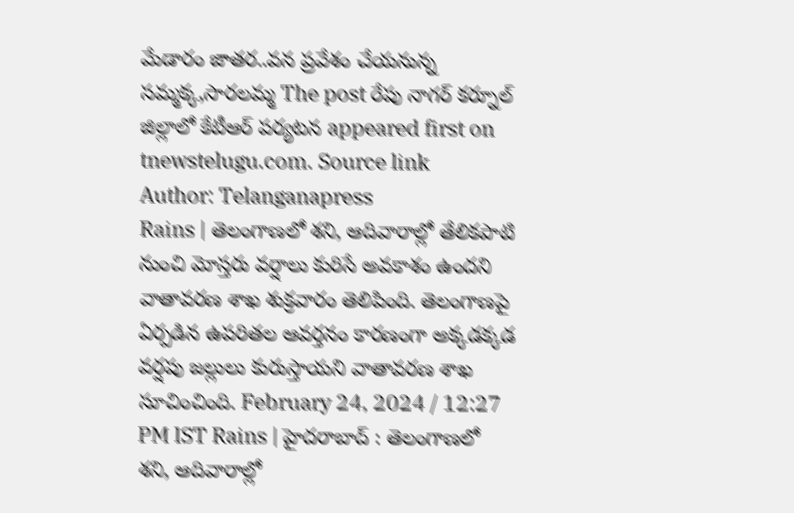మేడారం జాతర..వన ప్రవేశం చేయనున్న సమ్మక్క,సారలమ్మ The post రేపు నాగర్ కర్నూల్ జిల్లాలో కేటీఆర్ పర్యటన appeared first on tnewstelugu.com. Source link
Author: Telanganapress
Rains | తెలంగాణలో శని, ఆదివారాల్లో తేలికపాటి నుంచి మోస్తరు వర్షాలు కురిసే అవకాశం ఉందని వాతావరణ శాఖ శుక్రవారం తెలిపింది. తెలంగాణపై ఏర్పడిన ఉపరితల ఆవర్తనం కారణంగా అక్కడక్కడ వర్షపు జల్లులు కురుస్తాయని వాతావరణ శాఖ సూచించింది. February 24, 2024 / 12:27 PM IST Rains | హైదరాబాద్ : తెలంగాణలో శని, ఆదివారాల్లో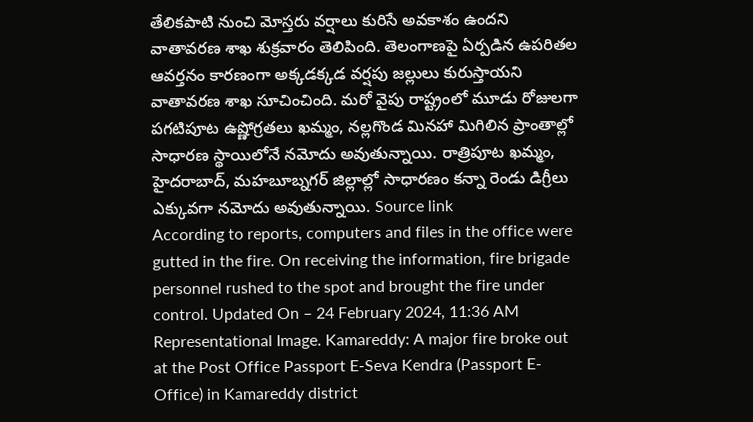తేలికపాటి నుంచి మోస్తరు వర్షాలు కురిసే అవకాశం ఉందని వాతావరణ శాఖ శుక్రవారం తెలిపింది. తెలంగాణపై ఏర్పడిన ఉపరితల ఆవర్తనం కారణంగా అక్కడక్కడ వర్షపు జల్లులు కురుస్తాయని వాతావరణ శాఖ సూచించింది. మరో వైపు రాష్ట్రంలో మూడు రోజులగా పగటిపూట ఉష్ణోగ్రతలు ఖమ్మం, నల్లగొండ మినహా మిగిలిన ప్రాంతాల్లో సాధారణ స్థాయిలోనే నమోదు అవుతున్నాయి. రాత్రిపూట ఖమ్మం, హైదరాబాద్, మహబూబ్నగర్ జిల్లాల్లో సాధారణం కన్నా రెండు డిగ్రీలు ఎక్కువగా నమోదు అవుతున్నాయి. Source link
According to reports, computers and files in the office were gutted in the fire. On receiving the information, fire brigade personnel rushed to the spot and brought the fire under control. Updated On – 24 February 2024, 11:36 AM Representational Image. Kamareddy: A major fire broke out at the Post Office Passport E-Seva Kendra (Passport E-Office) in Kamareddy district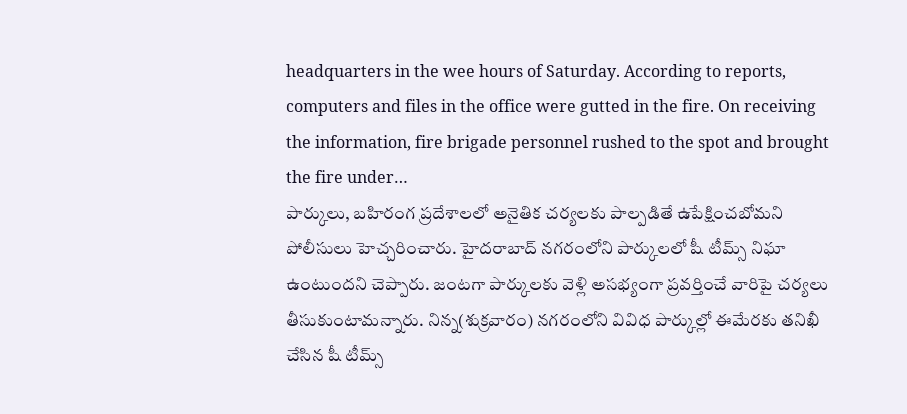headquarters in the wee hours of Saturday. According to reports, computers and files in the office were gutted in the fire. On receiving the information, fire brigade personnel rushed to the spot and brought the fire under…
పార్కులు, బహిరంగ ప్రదేశాలలో అనైతిక చర్యలకు పాల్పడితే ఉపేక్షించబోమని పోలీసులు హెచ్చరించారు. హైదరాబాద్ నగరంలోని పార్కులలో షీ టీమ్స్ నిఘా ఉంటుందని చెప్పారు. జంటగా పార్కులకు వెళ్లి అసభ్యంగా ప్రవర్తించే వారిపై చర్యలు తీసుకుంటామన్నారు. నిన్న(శుక్రవారం) నగరంలోని వివిధ పార్కుల్లో ఈమేరకు తనిఖీ చేసిన షీ టీమ్స్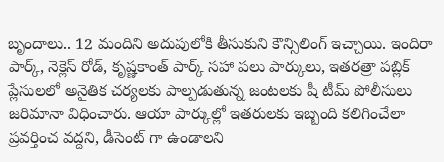బృందాలు.. 12 మందిని అదుపులోకి తీసుకుని కౌన్సిలింగ్ ఇచ్చాయి. ఇందిరా పార్క్, నెక్లెస్ రోడ్, కృష్ణకాంత్ పార్క్ సహా పలు పార్కులు, ఇతరత్రా పబ్లిక్ ప్లేసులలో అనైతిక చర్యలకు పాల్పడుతున్న జంటలకు షీ టీమ్ పోలీసులు జరిమానా విధించారు. ఆయా పార్కుల్లో ఇతరులకు ఇబ్బంది కలిగించేలా ప్రవర్తించ వద్దని, డీసెంట్ గా ఉండాలని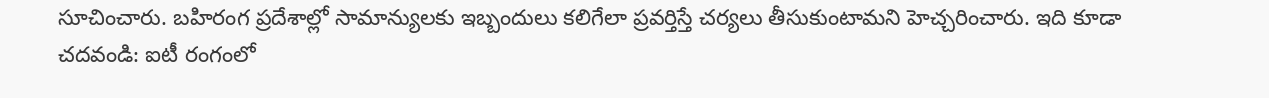సూచించారు. బహిరంగ ప్రదేశాల్లో సామాన్యులకు ఇబ్బందులు కలిగేలా ప్రవర్తిస్తే చర్యలు తీసుకుంటామని హెచ్చరించారు. ఇది కూడా చదవండి: ఐటీ రంగంలో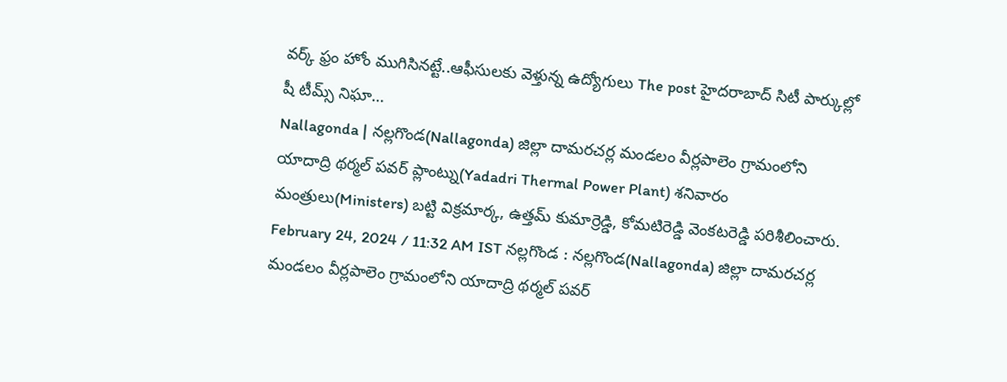వర్క్ ఫ్రం హోం ముగిసినట్టే..ఆఫీసులకు వెళ్తున్న ఉద్యోగులు The post హైదరాబాద్ సిటీ పార్కుల్లో షీ టీమ్స్ నిఘా…
Nallagonda | నల్లగొండ(Nallagonda) జిల్లా దామరచర్ల మండలం వీర్లపాలెం గ్రామంలోని యాదాద్రి థర్మల్ పవర్ ప్లాంట్ను(Yadadri Thermal Power Plant) శనివారం మంత్రులు(Ministers) బట్టి విక్రమార్క, ఉత్తమ్ కుమార్రెడ్డి, కోమటిరెడ్డి వెంకటరెడ్డి పరిశీలించారు. February 24, 2024 / 11:32 AM IST నల్లగొండ : నల్లగొండ(Nallagonda) జిల్లా దామరచర్ల మండలం వీర్లపాలెం గ్రామంలోని యాదాద్రి థర్మల్ పవర్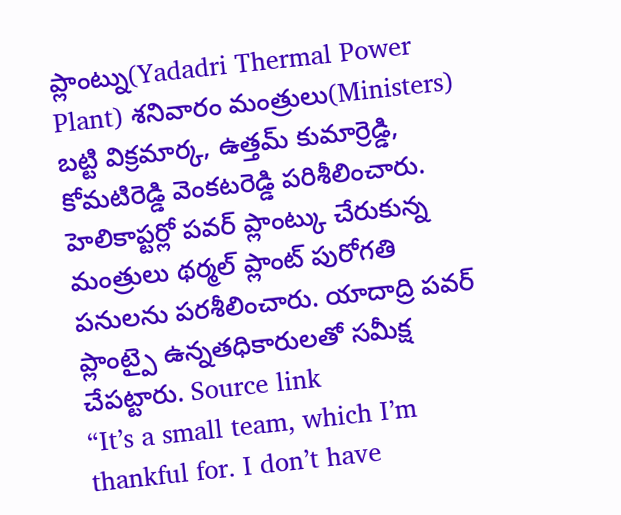ప్లాంట్ను(Yadadri Thermal Power Plant) శనివారం మంత్రులు(Ministers) బట్టి విక్రమార్క, ఉత్తమ్ కుమార్రెడ్డి, కోమటిరెడ్డి వెంకటరెడ్డి పరిశీలించారు. హెలికాప్టర్లో పవర్ ప్లాంట్కు చేరుకున్న మంత్రులు థర్మల్ ప్లాంట్ పురోగతి పనులను పరశీలించారు. యాదాద్రి పవర్ ప్లాంట్పై ఉన్నతధికారులతో సమీక్ష చేపట్టారు. Source link
“It’s a small team, which I’m thankful for. I don’t have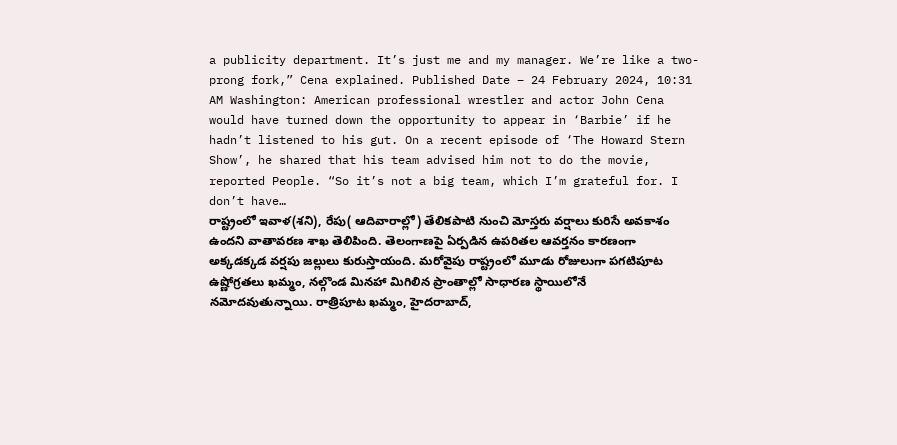a publicity department. It’s just me and my manager. We’re like a two-prong fork,” Cena explained. Published Date – 24 February 2024, 10:31 AM Washington: American professional wrestler and actor John Cena would have turned down the opportunity to appear in ‘Barbie’ if he hadn’t listened to his gut. On a recent episode of ‘The Howard Stern Show’, he shared that his team advised him not to do the movie, reported People. “So it’s not a big team, which I’m grateful for. I don’t have…
రాష్ట్రంలో ఇవాళ(శని), రేపు( ఆదివారాల్లో) తేలికపాటి నుంచి మోస్తరు వర్షాలు కురిసే అవకాశం ఉందని వాతావరణ శాఖ తెలిపింది. తెలంగాణపై ఏర్పడిన ఉపరితల ఆవర్తనం కారణంగా అక్కడక్కడ వర్షపు జల్లులు కురుస్తాయంది. మరోవైపు రాష్ట్రంలో మూడు రోజులుగా పగటిపూట ఉష్ణోగ్రతలు ఖమ్మం, నల్గొండ మినహా మిగిలిన ప్రాంతాల్లో సాధారణ స్థాయిలోనే నమోదవుతున్నాయి. రాత్రిపూట ఖమ్మం, హైదరాబాద్,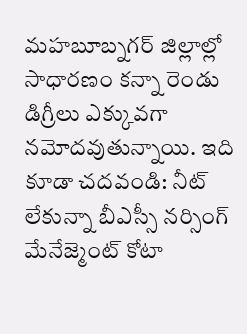మహబూబ్నగర్ జిల్లాల్లో సాధారణం కన్నా రెండు డిగ్రీలు ఎక్కువగా నమోదవుతున్నాయి. ఇది కూడా చదవండి: నీట్ లేకున్నా బీఎస్సీ నర్సింగ్ మేనేజ్మెంట్ కోటా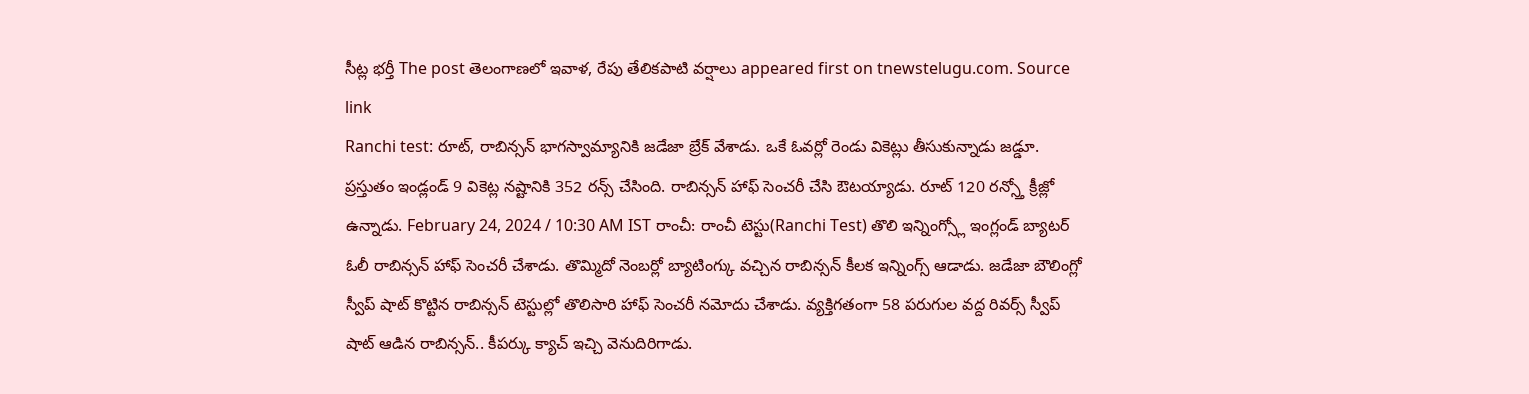సీట్ల భర్తీ The post తెలంగాణలో ఇవాళ, రేపు తేలికపాటి వర్షాలు appeared first on tnewstelugu.com. Source link
Ranchi test: రూట్, రాబిన్సన్ భాగస్వామ్యానికి జడేజా బ్రేక్ వేశాడు. ఒకే ఓవర్లో రెండు వికెట్లు తీసుకున్నాడు జడ్డూ. ప్రస్తుతం ఇండ్లండ్ 9 వికెట్ల నష్టానికి 352 రన్స్ చేసింది. రాబిన్సన్ హాఫ్ సెంచరీ చేసి ఔటయ్యాడు. రూట్ 120 రన్స్తో క్రీజ్లో ఉన్నాడు. February 24, 2024 / 10:30 AM IST రాంచీ: రాంచీ టెస్టు(Ranchi Test) తొలి ఇన్నింగ్స్లో ఇంగ్లండ్ బ్యాటర్ ఓలీ రాబిన్సన్ హాఫ్ సెంచరీ చేశాడు. తొమ్మిదో నెంబర్లో బ్యాటింగ్కు వచ్చిన రాబిన్సన్ కీలక ఇన్నింగ్స్ ఆడాడు. జడేజా బౌలింగ్లో స్వీప్ షాట్ కొట్టిన రాబిన్సన్ టెస్టుల్లో తొలిసారి హాఫ్ సెంచరీ నమోదు చేశాడు. వ్యక్తిగతంగా 58 పరుగుల వద్ద రివర్స్ స్వీప్ షాట్ ఆడిన రాబిన్సన్.. కీపర్కు క్యాచ్ ఇచ్చి వెనుదిరిగాడు.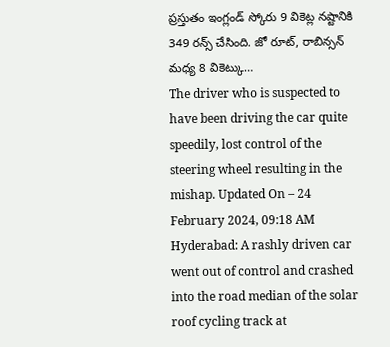ప్రస్తుతం ఇంగ్లండ్ స్కోరు 9 వికెట్ల నష్టానికి 349 రన్స్ చేసింది. జో రూట్, రాబిన్సన్ మధ్య 8 వికెట్కు…
The driver who is suspected to have been driving the car quite speedily, lost control of the steering wheel resulting in the mishap. Updated On – 24 February 2024, 09:18 AM Hyderabad: A rashly driven car went out of control and crashed into the road median of the solar roof cycling track at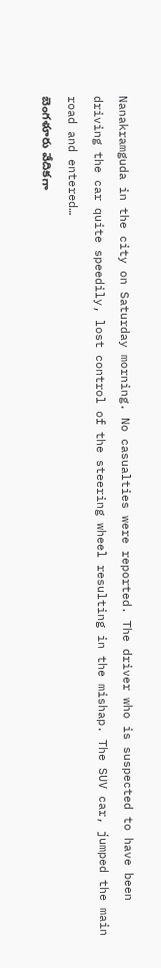Nanakramguda in the city on Saturday morning. No casualties were reported. The driver who is suspected to have been driving the car quite speedily, lost control of the steering wheel resulting in the mishap. The SUV car, jumped the main road and entered…
బెంగళూరు వేదికగా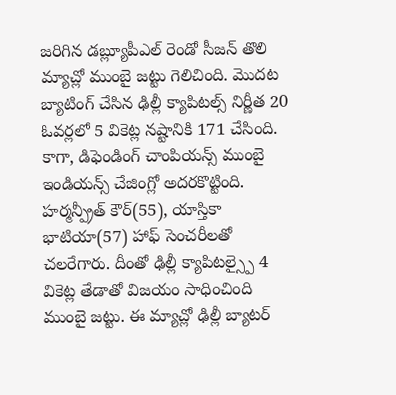జరిగిన డబ్ల్యూపీఎల్ రెండో సీజన్ తొలి మ్యాచ్లో ముంబై జట్టు గెలిచింది. మొదట బ్యాటింగ్ చేసిన ఢిల్లీ క్యాపిటల్స్ నిర్ణీత 20 ఓవర్లలో 5 వికెట్ల నష్టానికి 171 చేసింది. కాగా, డిఫెండింగ్ చాంపియన్స్ ముంబై ఇండియన్స్ చేజింగ్లో అదరకొట్టింది. హర్మన్ప్రీత్ కౌర్(55), యాస్తికా భాటియా(57) హాఫ్ సెంచరీలతో చలరేగారు. దీంతో ఢిల్లీ క్యాపిటల్స్పై 4 వికెట్ల తేడాతో విజయం సాధించింది ముంబై జట్టు. ఈ మ్యాచ్లో ఢిల్లీ బ్యాటర్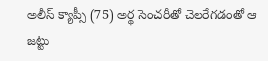అలీస్ క్యాప్సీ (75) అర్థ సెంచరీతో చెలరేగడంతో ఆ జట్టు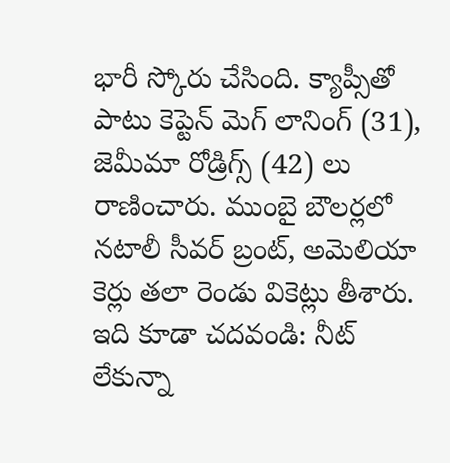భారీ స్కోరు చేసింది. క్యాప్సీతో పాటు కెప్టెన్ మెగ్ లానింగ్ (31), జెమీమా రోడ్రిగ్స్ (42) లు రాణించారు. ముంబై బౌలర్లలో నటాలీ సీవర్ బ్రంట్, అమెలియా కెర్లు తలా రెండు వికెట్లు తీశారు. ఇది కూడా చదవండి: నీట్ లేకున్నా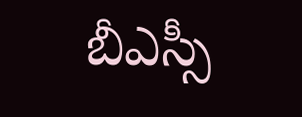బీఎస్సీ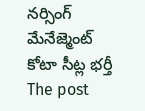నర్సింగ్ మేనేజ్మెంట్ కోటా సీట్ల భర్తీ The post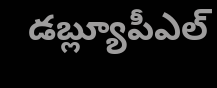డబ్ల్యూపీఎల్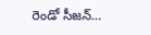రెండో సీజన్…